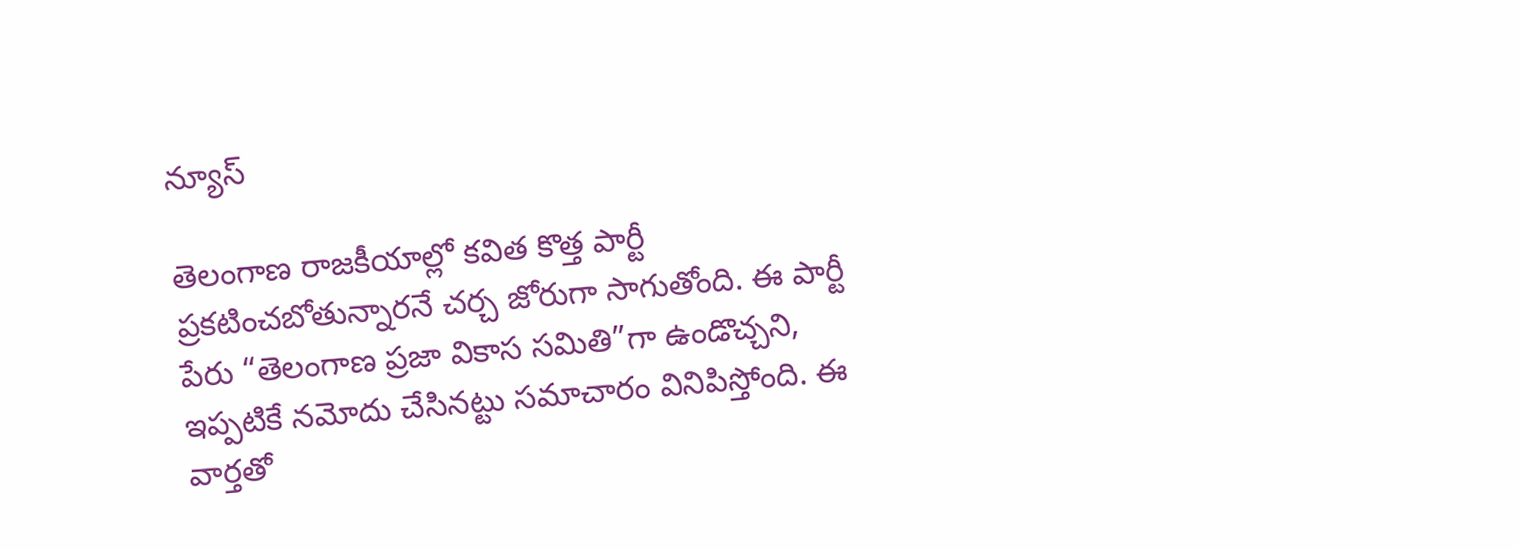న్యూస్

తెలంగాణ రాజకీయాల్లో కవిత కొత్త పార్టీ ప్రకటించబోతున్నారనే చర్చ జోరుగా సాగుతోంది. ఈ పార్టీ పేరు “తెలంగాణ ప్రజా వికాస సమితి”గా ఉండొచ్చని, ఇప్పటికే నమోదు చేసినట్టు సమాచారం వినిపిస్తోంది. ఈ వార్తతో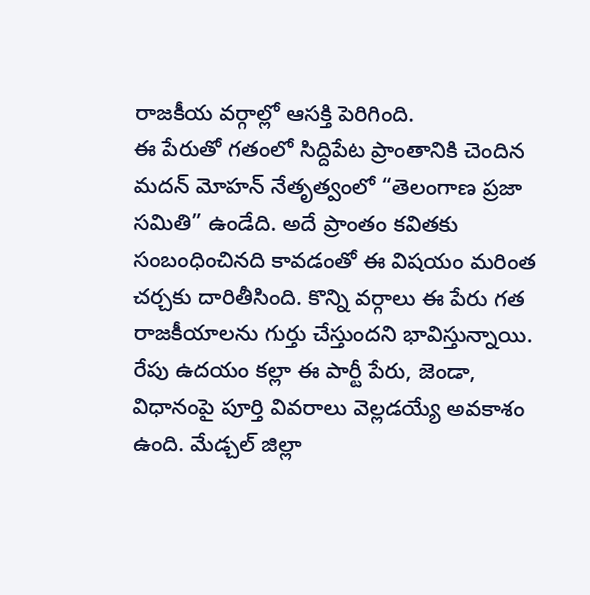రాజకీయ వర్గాల్లో ఆసక్తి పెరిగింది.
ఈ పేరుతో గతంలో సిద్దిపేట ప్రాంతానికి చెందిన మదన్ మోహన్ నేతృత్వంలో “తెలంగాణ ప్రజా సమితి” ఉండేది. అదే ప్రాంతం కవితకు సంబంధించినది కావడంతో ఈ విషయం మరింత చర్చకు దారితీసింది. కొన్ని వర్గాలు ఈ పేరు గత రాజకీయాలను గుర్తు చేస్తుందని భావిస్తున్నాయి.
రేపు ఉదయం కల్లా ఈ పార్టీ పేరు, జెండా, విధానంపై పూర్తి వివరాలు వెల్లడయ్యే అవకాశం ఉంది. మేడ్చల్ జిల్లా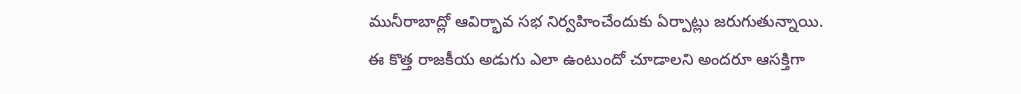మునీరాబాద్లో ఆవిర్భావ సభ నిర్వహించేందుకు ఏర్పాట్లు జరుగుతున్నాయి. ఈ కొత్త రాజకీయ అడుగు ఎలా ఉంటుందో చూడాలని అందరూ ఆసక్తిగా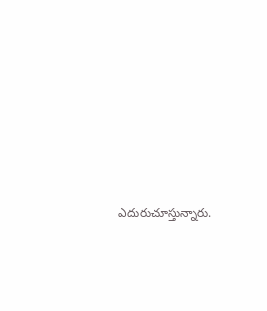ఎదురుచూస్తున్నారు.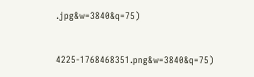.jpg&w=3840&q=75)


4225-1768468351.png&w=3840&q=75)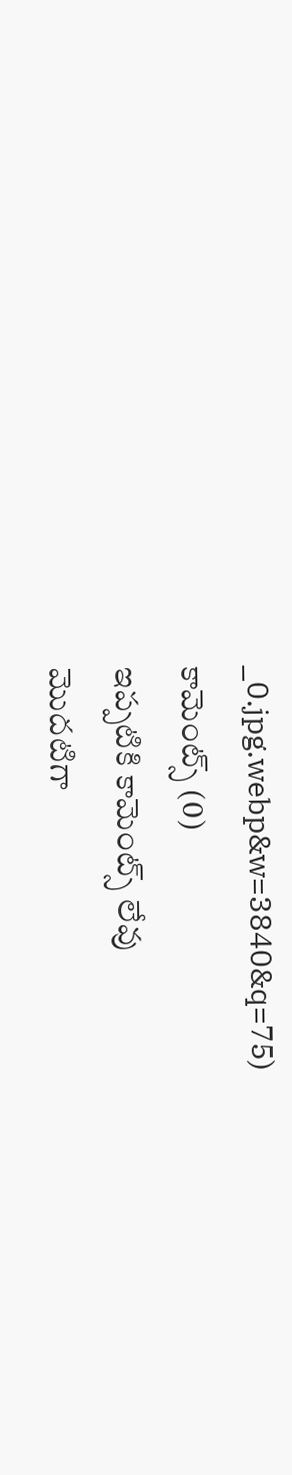_0.jpg.webp&w=3840&q=75)
కామెంట్స్ (0)
ఇప్పటికి కామెంట్స్ లేవు
మొదటిగా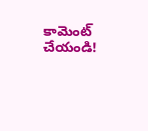కామెంట్ చేయండి!